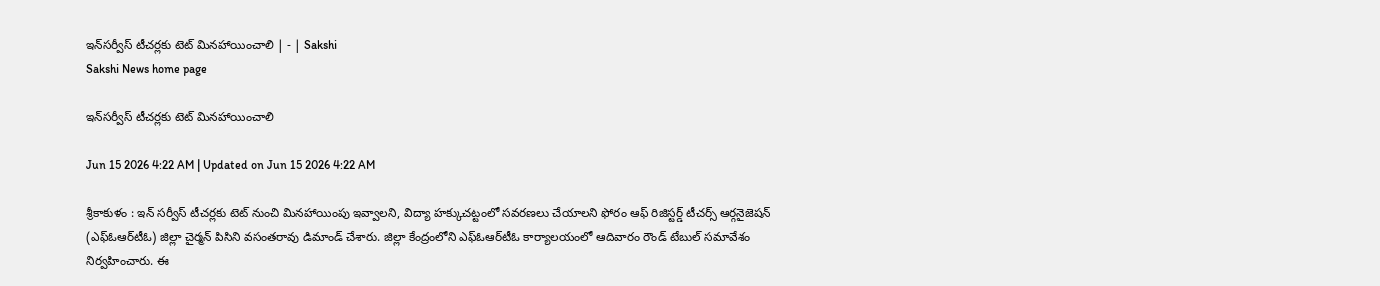ఇన్‌సర్వీస్‌ టీచర్లకు టెట్‌ మినహాయించాలి | - | Sakshi
Sakshi News home page

ఇన్‌సర్వీస్‌ టీచర్లకు టెట్‌ మినహాయించాలి

Jun 15 2026 4:22 AM | Updated on Jun 15 2026 4:22 AM

శ్రీకాకుళం : ఇన్‌ సర్వీస్‌ టీచర్లకు టెట్‌ నుంచి మినహాయింపు ఇవ్వాలని, విద్యా హక్కుచట్టంలో సవరణలు చేయాలని ఫోరం ఆఫ్‌ రిజిస్టర్డ్‌ టీచర్స్‌ ఆర్గనైజెషన్‌ (ఎఫ్‌ఓఆర్‌టీఓ) జిల్లా చైర్మన్‌ పిసిని వసంతరావు డిమాండ్‌ చేశారు. జిల్లా కేంద్రంలోని ఎఫ్‌ఓఆర్‌టీఓ కార్యాలయంలో ఆదివారం రౌండ్‌ టేబుల్‌ సమావేశం నిర్వహించారు. ఈ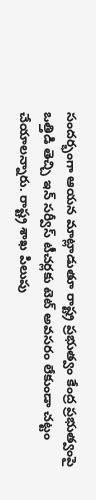సందర్భంగా ఆయన మాట్లాడుతూ రాష్ట్ర ప్రభుత్వం కేంద్ర ప్రభుత్వంపై ఒత్తిడి తెచ్చి ఇన్‌ సర్వీస్‌ టీచర్లకు టెట్‌ అవసరం లేకుండా చట్టం చేయాలన్నారు. రాష్ట్ర శాఖ పిలుపు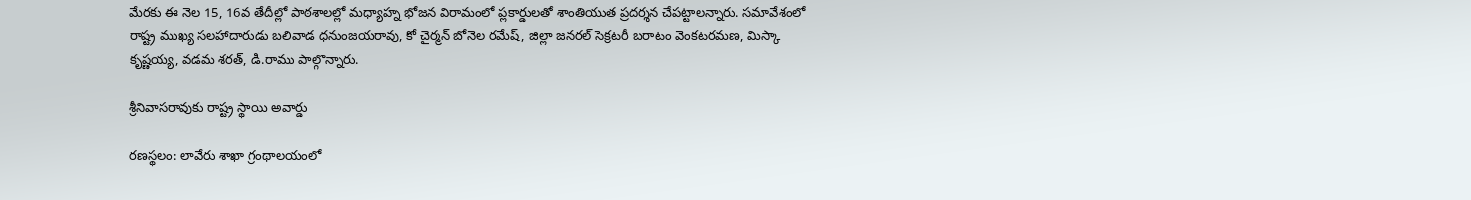మేరకు ఈ నెల 15, 16వ తేదీల్లో పాఠశాలల్లో మధ్యాహ్న భోజన విరామంలో ప్లకార్డులతో శాంతియుత ప్రదర్శన చేపట్టాలన్నారు. సమావేశంలో రాష్ట్ర ముఖ్య సలహాదారుడు బలివాడ ధనుంజయరావు, కో చైర్మన్‌ బోనెల రమేష్‌, జిల్లా జనరల్‌ సెక్రటరీ బరాటం వెంకటరమణ, మిస్కా కృష్ణయ్య, వడమ శరత్‌, డి.రాము పాల్గొన్నారు.

శ్రీనివాసరావుకు రాష్ట్ర స్థాయి అవార్డు

రణస్థలం: లావేరు శాఖా గ్రంథాలయంలో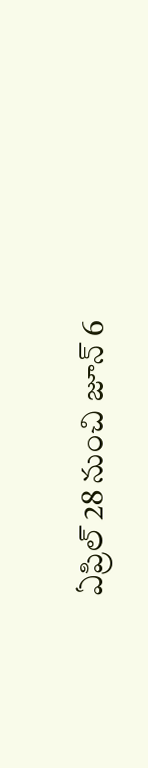ఏప్రిల్‌ 28 నుంచి జూన్‌ 6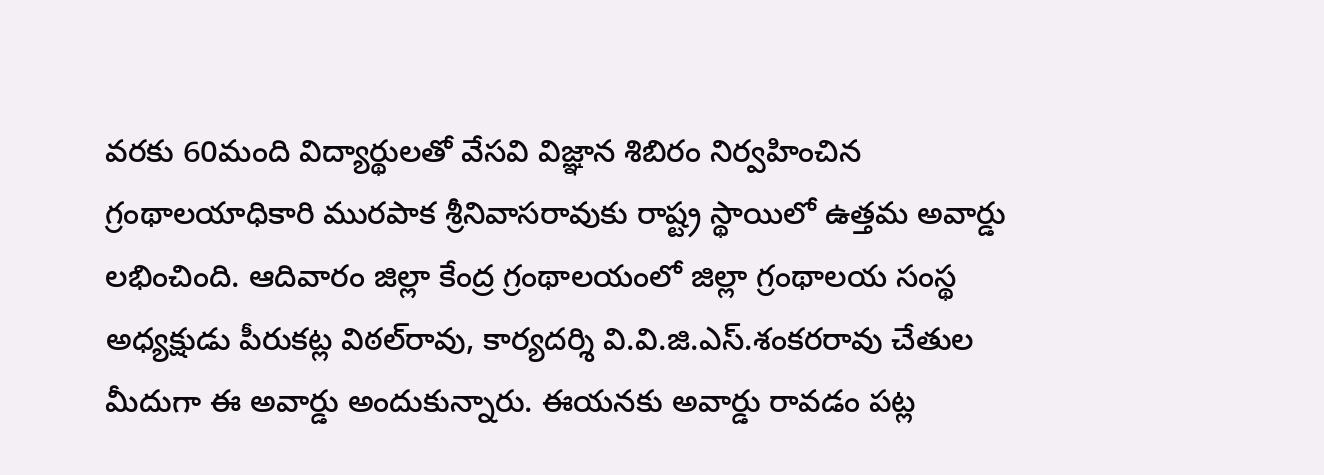వరకు 60మంది విద్యార్థులతో వేసవి విజ్ఞాన శిబిరం నిర్వహించిన గ్రంథాలయాధికారి మురపాక శ్రీనివాసరావుకు రాష్ట్ర స్థాయిలో ఉత్తమ అవార్డు లభించింది. ఆదివారం జిల్లా కేంద్ర గ్రంథాలయంలో జిల్లా గ్రంథాలయ సంస్థ అధ్యక్షుడు పీరుకట్ల విఠల్‌రావు, కార్యదర్శి వి.వి.జి.ఎస్‌.శంకరరావు చేతుల మీదుగా ఈ అవార్డు అందుకున్నారు. ఈయనకు అవార్డు రావడం పట్ల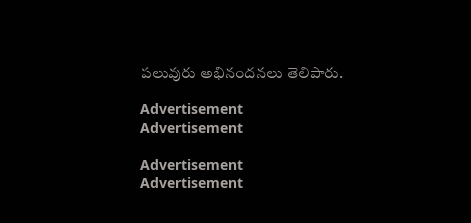పలువురు అభినందనలు తెలిపారు.

Advertisement
Advertisement

Advertisement
Advertisement